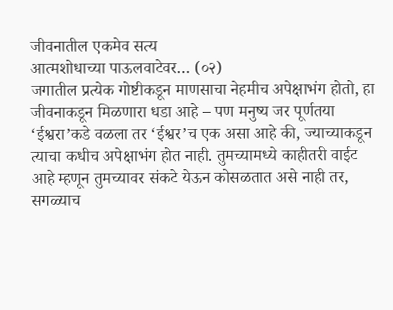जीवनातील एकमेव सत्य
आत्मशोधाच्या पाऊलवाटेवर… (०२)
जगातील प्रत्येक गोष्टीकडून माणसाचा नेहमीच अपेक्षाभंग होतो, हा जीवनाकडून मिळणारा धडा आहे – पण मनुष्य जर पूर्णतया ‘ईश्वरा’कडे वळला तर ‘ईश्वर’च एक असा आहे की, ज्याच्याकडून त्याचा कधीच अपेक्षाभंग होत नाही. तुमच्यामध्ये काहीतरी वाईट आहे म्हणून तुमच्यावर संकटे येऊन कोसळतात असे नाही तर, सगळ्याच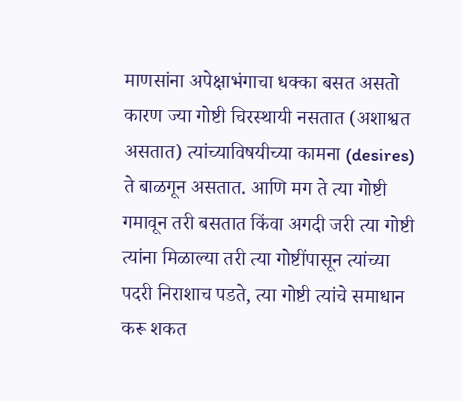माणसांना अपेक्षाभंगाचा धक्का बसत असतो कारण ज्या गोष्टी चिरस्थायी नसतात (अशाश्वत असतात) त्यांच्याविषयीच्या कामना (desires) ते बाळगून असतात. आणि मग ते त्या गोष्टी गमावून तरी बसतात किंवा अगदी जरी त्या गोष्टी त्यांना मिळाल्या तरी त्या गोष्टींपासून त्यांच्या पदरी निराशाच पडते, त्या गोष्टी त्यांचे समाधान करू शकत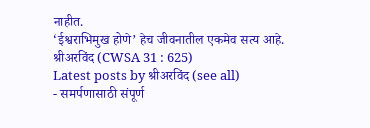नाहीत.
‘ईश्वराभिमुख होणे’ हेच जीवनातील एकमेव सत्य आहे.
श्रीअरविंद (CWSA 31 : 625)
Latest posts by श्रीअरविंद (see all)
- समर्पणासाठी संपूर्ण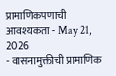प्रामाणिकपणाची आवश्यकता - May 21, 2026
- वासनामुक्तीची प्रामाणिक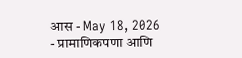आस - May 18, 2026
- प्रामाणिकपणा आणि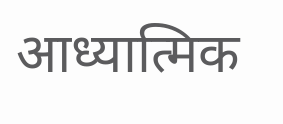आध्यात्मिक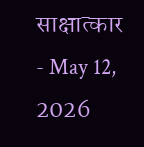साक्षात्कार - May 12, 2026